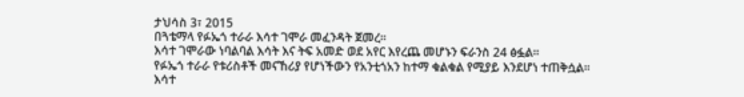ታህሳስ 3፣ 2015
በጓቴማላ የፉኤጎ ተራራ እሳተ ገሞራ መፈንዳት ጀመረ፡፡
እሳተ ገሞራው ነባልባል እሳት እና ትፍ አመድ ወደ አየር እየረጨ መሆኑን ፍራንስ 24 ፅፏል፡፡
የፉኤጎ ተራራ የቱሪስቶች መናኸሪያ የሆነችውን የአንቲጎአን ከተማ ቁልቁል የሚያይ እንደሆነ ተጠቅሷል፡፡
እሳተ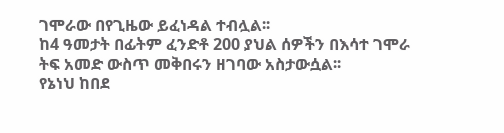ገሞራው በየጊዜው ይፈነዳል ተብሏል፡፡
ከ4 ዓመታት በፊትም ፈንድቶ 200 ያህል ሰዎችን በእሳተ ገሞራ ትፍ አመድ ውስጥ መቅበሩን ዘገባው አስታውሷል፡፡
የኔነህ ከበደ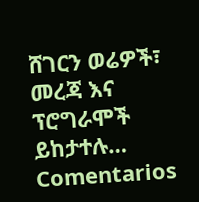ሸገርን ወሬዎች፣ መረጃ እና ፕሮግራሞች ይከታተሉ…
Comentarios